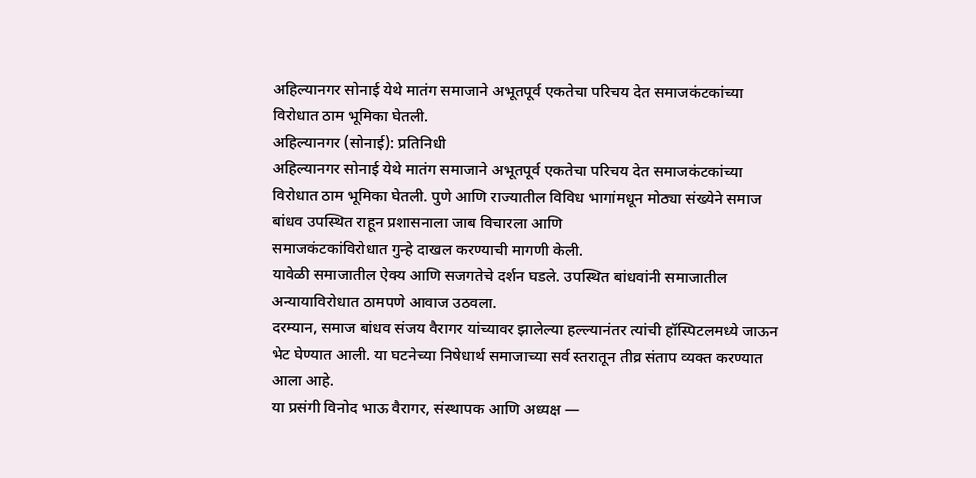अहिल्यानगर सोनाई येथे मातंग समाजाने अभूतपूर्व एकतेचा परिचय देत समाजकंटकांच्या विरोधात ठाम भूमिका घेतली.
अहिल्यानगर (सोनाई): प्रतिनिधी
अहिल्यानगर सोनाई येथे मातंग समाजाने अभूतपूर्व एकतेचा परिचय देत समाजकंटकांच्या विरोधात ठाम भूमिका घेतली. पुणे आणि राज्यातील विविध भागांमधून मोठ्या संख्येने समाज बांधव उपस्थित राहून प्रशासनाला जाब विचारला आणि
समाजकंटकांविरोधात गुन्हे दाखल करण्याची मागणी केली.
यावेळी समाजातील ऐक्य आणि सजगतेचे दर्शन घडले. उपस्थित बांधवांनी समाजातील अन्यायाविरोधात ठामपणे आवाज उठवला.
दरम्यान, समाज बांधव संजय वैरागर यांच्यावर झालेल्या हल्ल्यानंतर त्यांची हॉस्पिटलमध्ये जाऊन भेट घेण्यात आली. या घटनेच्या निषेधार्थ समाजाच्या सर्व स्तरातून तीव्र संताप व्यक्त करण्यात आला आहे.
या प्रसंगी विनोद भाऊ वैरागर, संस्थापक आणि अध्यक्ष —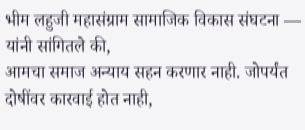भीम लहुजी महासंग्राम सामाजिक विकास संघटना — यांनी सांगितले की,
आमचा समाज अन्याय सहन करणार नाही. जोपर्यंत दोषींवर कारवाई होत नाही,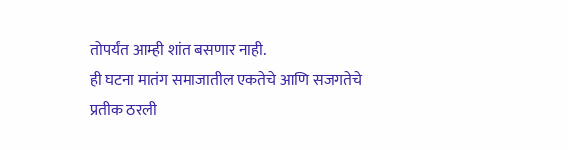तोपर्यंत आम्ही शांत बसणार नाही.
ही घटना मातंग समाजातील एकतेचे आणि सजगतेचे प्रतीक ठरली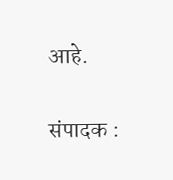आहे.

संपादक :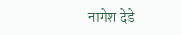नागेश देडे